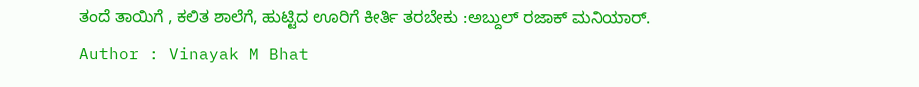ತಂದೆ ತಾಯಿಗೆ , ಕಲಿತ ಶಾಲೆಗೆ, ಹುಟ್ಟಿದ ಊರಿಗೆ ಕೀರ್ತಿ ತರಬೇಕು :ಅಬ್ದುಲ್ ರಜಾಕ್ ಮನಿಯಾರ್.
Author : Vinayak M Bhat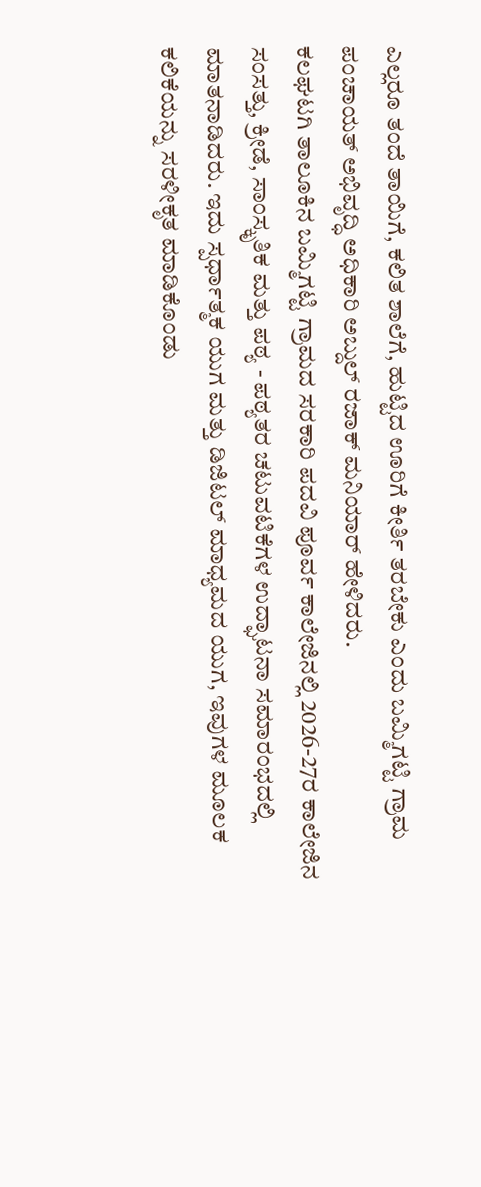ಎಲ್ಲರೂ ತಂದೆ ತಾಯಿಗೆ, ಕಲಿತ ಶಾಲೆಗೆ, ಹುಟ್ಟಿದ ಊರಿಗೆ ಕೀರ್ತಿ ತರಬೇಕು ಎಂದು ಬಮ್ಮಿಗಟ್ಟಿ ಗ್ರಾಮ ಪಂಚಾಯತ್ ಅಭಿವೃದ್ಧಿ ಅಧಿಕಾರಿ ಅಬ್ದುಲ್ ರಜಾಕ್ ಮನಿಯಾರ್ ಹೇಳಿದರು.
ಕಲಘಟಗಿ ತಾಲೂಕಿನ ಬಮ್ಮಿಗಟ್ಟಿ ಗ್ರಾಮದ ಸರಕಾರಿ ಪದವಿ ಪೂರ್ವ ಕಾಲೇಜಿನಲ್ಲಿ 2026-27ರ ಕಾಲೇಜಿನ ಸಂಸತ್ತು, ಕ್ರೀಡೆ, ಸಾಂಸ್ಕೃತಿಕ ಮತ್ತು ಪಠ್ಯ - ಪಠ್ಯತರ ಚಟುವಟಿಕೆಗಳ ಉದ್ಘಾಟನಾ ಸಮಾರಂಭದಲ್ಲಿ ಮಾತನಾಡಿದರು. ಇದು ಸ್ಪರ್ಧಾತ್ಮಕ ಯುಗ ಮತ್ತು ಡಿಜಿಟಲ್ ಮಾಧ್ಯಮದ ಯುಗ, ಇವುಗಳ ಮೂಲಕ ಕಲಿಕೆಯನ್ನು ಸರಳೀಕೃತ ಮಾಡಿಕೊಂಡು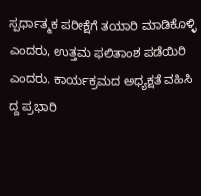ಸ್ಪರ್ಧಾತ್ಮಕ ಪರೀಕ್ಷೆಗೆ ತಯಾರಿ ಮಾಡಿಕೊಳ್ಳಿ ಎಂದರು, ಉತ್ತಮ ಫಲಿತಾಂಶ ಪಡೆಯಿರಿ ಎಂದರು. ಕಾರ್ಯಕ್ರಮದ ಅಧ್ಯಕ್ಷತೆ ವಹಿಸಿ ದ್ದ ಪ್ರಭಾರಿ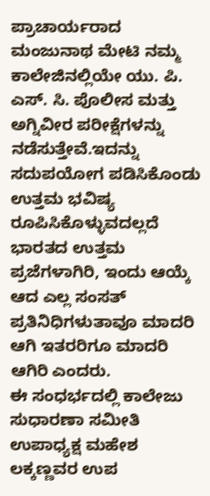ಪ್ರಾಚಾರ್ಯರಾದ ಮಂಜುನಾಥ ಮೇಟಿ ನಮ್ಮ ಕಾಲೇಜಿನಲ್ಲಿಯೇ ಯು. ಪಿ. ಎಸ್. ಸಿ. ಪೊಲೀಸ ಮತ್ತು ಅಗ್ನಿವೀರ ಪರೀಕ್ಷೆಗಳನ್ನು ನಡೆಸುತ್ತೇವೆ.ಇದನ್ನು ಸದುಪಯೋಗ ಪಡಿಸಿಕೊಂಡು ಉತ್ತಮ ಭವಿಷ್ಯ ರೂಪಿಸಿಕೊಳ್ಳುವದಲ್ಲದೆ ಭಾರತದ ಉತ್ತಮ ಪ್ರಜೆಗಳಾಗಿರಿ, ಇಂದು ಆಯ್ಕೆ ಆದ ಎಲ್ಲ ಸಂಸತ್ ಪ್ರತಿನಿಧಿಗಳುತಾವೂ ಮಾದರಿ ಆಗಿ ಇತರರಿಗೂ ಮಾದರಿ ಆಗಿರಿ ಎಂದರು.
ಈ ಸಂಧರ್ಭದಲ್ಲಿ ಕಾಲೇಜು ಸುಧಾರಣಾ ಸಮೀತಿ ಉಪಾಧ್ಯಕ್ಷ ಮಹೇಶ ಲಕ್ಕಣ್ಣವರ ಉಪ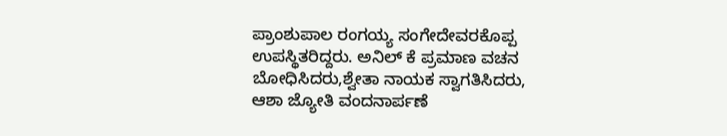ಪ್ರಾಂಶುಪಾಲ ರಂಗಯ್ಯ ಸಂಗೇದೇವರಕೊಪ್ಪ ಉಪಸ್ಥಿತರಿದ್ದರು. ಅನಿಲ್ ಕೆ ಪ್ರಮಾಣ ವಚನ ಬೋಧಿಸಿದರು,ಶ್ವೇತಾ ನಾಯಕ ಸ್ವಾಗತಿಸಿದರು, ಆಶಾ ಜ್ಯೋತಿ ವಂದನಾರ್ಪಣೆ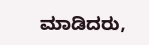ಮಾಡಿದರು,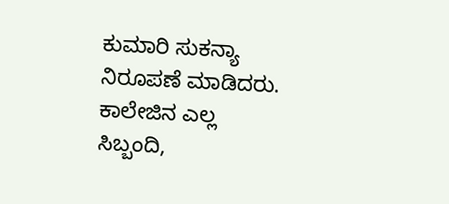ಕುಮಾರಿ ಸುಕನ್ಯಾ ನಿರೂಪಣೆ ಮಾಡಿದರು. ಕಾಲೇಜಿನ ಎಲ್ಲ ಸಿಬ್ಬಂದಿ,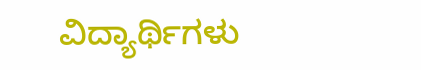ವಿದ್ಯಾರ್ಥಿಗಳು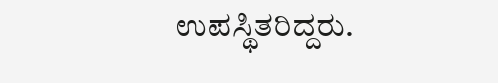ಉಪಸ್ಥಿತರಿದ್ದರು.